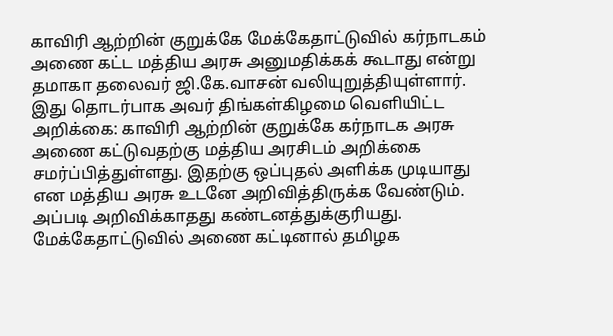காவிரி ஆற்றின் குறுக்கே மேக்கேதாட்டுவில் கர்நாடகம் அணை கட்ட மத்திய அரசு அனுமதிக்கக் கூடாது என்று தமாகா தலைவர் ஜி.கே.வாசன் வலியுறுத்தியுள்ளார்.
இது தொடர்பாக அவர் திங்கள்கிழமை வெளியிட்ட அறிக்கை: காவிரி ஆற்றின் குறுக்கே கர்நாடக அரசு அணை கட்டுவதற்கு மத்திய அரசிடம் அறிக்கை சமர்ப்பித்துள்ளது. இதற்கு ஒப்புதல் அளிக்க முடியாது என மத்திய அரசு உடனே அறிவித்திருக்க வேண்டும். அப்படி அறிவிக்காதது கண்டனத்துக்குரியது. மேக்கேதாட்டுவில் அணை கட்டினால் தமிழக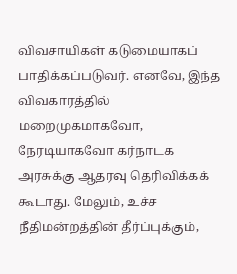விவசாயிகள் கடுமையாகப் பாதிக்கப்படுவர். எனவே, இந்த விவகாரத்தில் மறைமுகமாகவோ, நேரடியாகவோ கர்நாடக அரசுக்கு ஆதரவு தெரிவிக்கக் கூடாது. மேலும், உச்ச நீதிமன்றத்தின் தீர்ப்புக்கும்,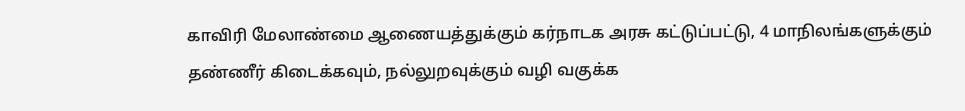காவிரி மேலாண்மை ஆணையத்துக்கும் கர்நாடக அரசு கட்டுப்பட்டு, 4 மாநிலங்களுக்கும் தண்ணீர் கிடைக்கவும், நல்லுறவுக்கும் வழி வகுக்க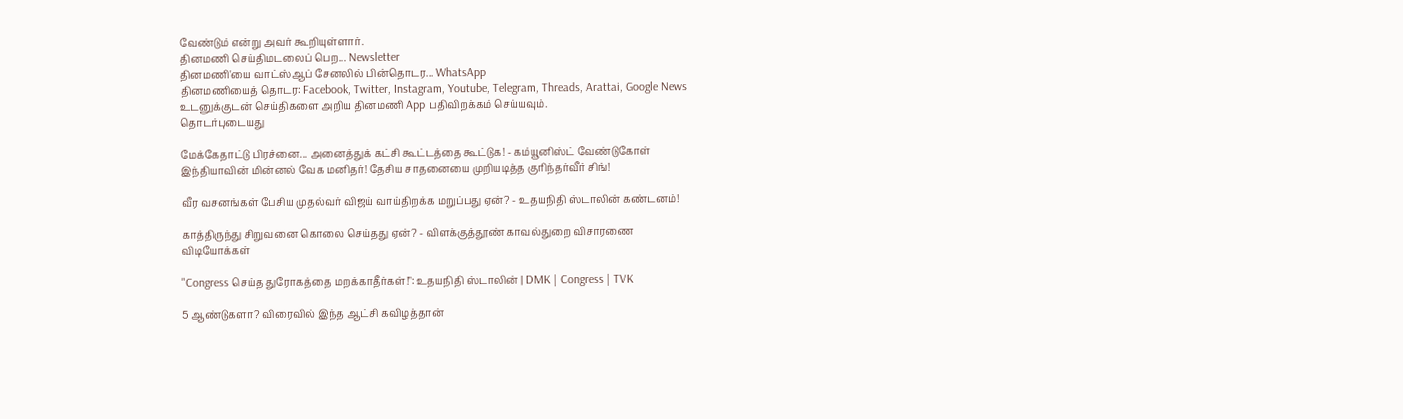வேண்டும் என்று அவர் கூறியுள்ளார்.
தினமணி செய்திமடலைப் பெற... Newsletter
தினமணி'யை வாட்ஸ்ஆப் சேனலில் பின்தொடர... WhatsApp
தினமணியைத் தொடர: Facebook, Twitter, Instagram, Youtube, Telegram, Threads, Arattai, Google News
உடனுக்குடன் செய்திகளை அறிய தினமணி App பதிவிறக்கம் செய்யவும்.
தொடர்புடையது

மேக்கேதாட்டு பிரச்னை... அனைத்துக் கட்சி கூட்டத்தை கூட்டுக! - கம்யூனிஸ்ட் வேண்டுகோள்
இந்தியாவின் மின்னல் வேக மனிதர்! தேசிய சாதனையை முறியடித்த குரிந்தர்வீர் சிங்!

வீர வசனங்கள் பேசிய முதல்வர் விஜய் வாய்திறக்க மறுப்பது ஏன்? - உதயநிதி ஸ்டாலின் கண்டனம்!

காத்திருந்து சிறுவனை கொலை செய்தது ஏன்? - விளக்குத்தூண் காவல்துறை விசாரணை
விடியோக்கள்

"Congress செய்த துரோகத்தை மறக்காதீர்கள்!": உதயநிதி ஸ்டாலின் | DMK | Congress | TVK

5 ஆண்டுகளா? விரைவில் இந்த ஆட்சி கவிழத்தான்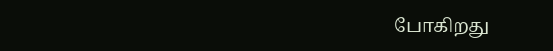போகிறது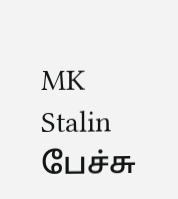MK Stalin பேச்சு